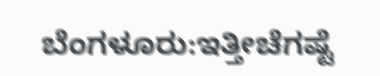ಬೆಂಗಳೂರು:ಇತ್ತೀಚೆಗಷ್ಟೆ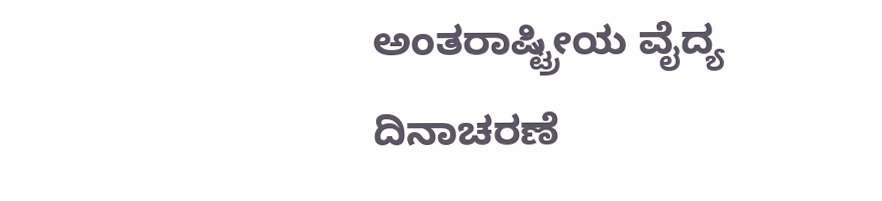ಅಂತರಾಷ್ಟ್ರೀಯ ವೈದ್ಯ ದಿನಾಚರಣೆ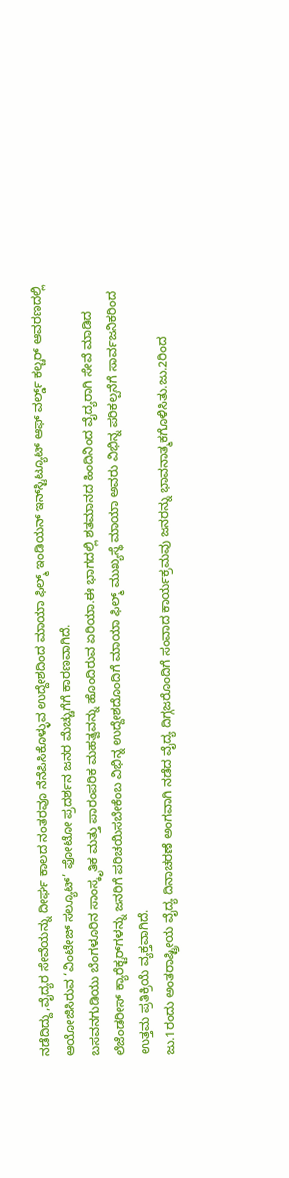ನಡೆದಿದ್ದು,ವೈದ್ಯರ ಸೇವೆಯನ್ನು ದೀರ್ಘ ಕಾಲದ ನಂತರವೂ ನೆನೆಪಿಸಿಕೊಳ್ಳುವ ಉದ್ದೇಶದಿಂದ ಮಾಯಾ ಫಿಲ್ಮ್ ಇಂಡಿಯನ್ ಇನ್‌ಸ್ಟಿಟ್ಯೂಟ್ ಆಫ್ ವರ್ಲ್ಡ್ ಕಲ್ಚರ್ ಆವರಣದಲ್ಲಿ ಆಯೋಜಿಸಿರುವ ‘ವಿಂಟೇಜ್ ಸಲ್ಯೂಟ್’ ಫೋಟೋ ಪ್ರದರ್ಶನ ಜನರ ಮೆಚ್ಚುಗೆಗೆ ಕಾರಣವಾಗಿದೆ.
ಬಸವನಗುಡಿಯು ಬೆಂಗಳೂರಿನ ಸಾಂಸ್ಕೃತಿಕ ಮತ್ತು ಪಾರಂಪರಿಕ ಮಹತ್ವವನ್ನು ಹೊಂದಿರುವ ಏರಿಯಾ.ಈ ಭಾಗದಲ್ಲಿ ಶತಮಾನದ ಹಿಂದಿನಿಂದ ವೈದ್ಯರಾಗಿ ಸೇವೆ ಮಾಡಿದ ಲೆಜೆಂಡರೀಸ್ ಕ್ಯಾರೆಕ್ಟರ್‌ಗಳನ್ನು ಜನರಿಗೆ ಪರಿಚಯಿಸಬೇಕೆಂಬ ವಿಭಿನ್ನ ಉದ್ದೇಶದೊಂದಿಗೆ ಮಾಯಾ ಫಿಲ್ಮ್ ಮುಖ್ಯಸ್ಥೆ ಮಾಯಾ ಅವರು ವಿಭಿನ್ನ ಪರಿಕಲ್ಪನೆಗೆ ಸಾರ್ವಜನಿಕರಿಂದ ಉತ್ತಮ ಪ್ರತಿಕ್ರಿಯೆ ವ್ಯಕ್ತವಾಗಿದೆ.
ಜು.1ರಂದು ಅಂತರಾಷ್ಟ್ರೀಯ ವೈದ್ಯ ದಿನಾಚರಣೆ ಅಂಗವಾಗಿ ನಡೆದ ವೈದ್ಯ ದಿಗ್ಗಜರೊಂದಿಗೆ ಸಂವಾದ ಕಾರ್ಯಕ್ರಮವು ಜನರನ್ನು ಭಾವನಾತ್ಮಕಗೊಳಿಸಿತು.ಜು.2ರಿಂದ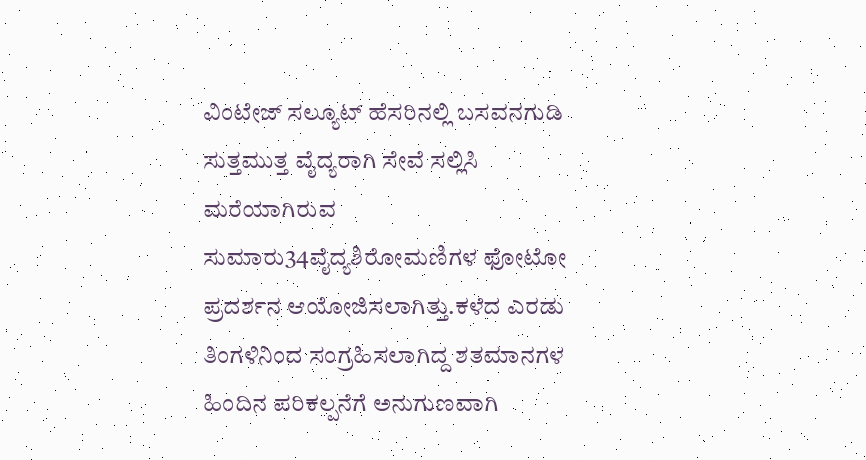ವಿಂಟೇಜ್ ಸಲ್ಯೂಟ್ ಹೆಸರಿನಲ್ಲಿ ಬಸವನಗುಡಿ ಸುತ್ತಮುತ್ತ ವೈದ್ಯರಾಗಿ ಸೇವೆ ಸಲ್ಲಿಸಿ ಮರೆಯಾಗಿರುವ ಸುಮಾರು34ವೈದ್ಯಶಿರೋಮಣಿಗಳ ಫೋಟೋ ಪ್ರದರ್ಶನ ಆಯೋಜಿಸಲಾಗಿತ್ತು.ಕಳೆದ ಎರಡು ತಿಂಗಳಿನಿಂದ ಸಂಗ್ರಹಿಸಲಾಗಿದ್ದ ಶತಮಾನಗಳ ಹಿಂದಿನ ಪರಿಕಲ್ಪನೆಗೆ ಅನುಗುಣವಾಗಿ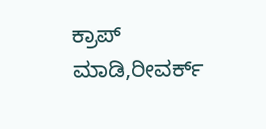ಕ್ರಾಪ್ ಮಾಡಿ,ರೀವರ್ಕ್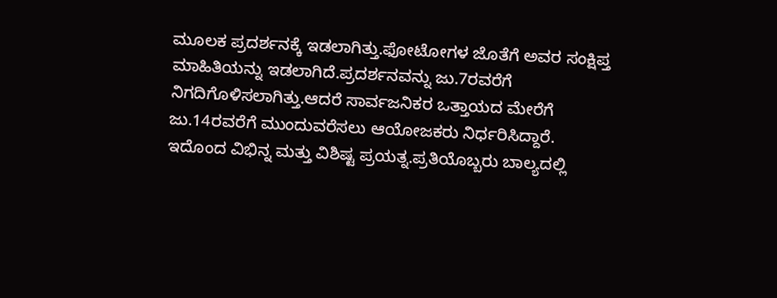ಮೂಲಕ ಪ್ರದರ್ಶನಕ್ಕೆ ಇಡಲಾಗಿತ್ತು.ಫೋಟೋಗಳ ಜೊತೆಗೆ ಅವರ ಸಂಕ್ಷಿಪ್ತ ಮಾಹಿತಿಯನ್ನು ಇಡಲಾಗಿದೆ.ಪ್ರದರ್ಶನವನ್ನು ಜು.7ರವರೆಗೆ ನಿಗದಿಗೊಳಿಸಲಾಗಿತ್ತು.ಆದರೆ ಸಾರ್ವಜನಿಕರ ಒತ್ತಾಯದ ಮೇರೆಗೆ ಜು.14ರವರೆಗೆ ಮುಂದುವರೆಸಲು ಆಯೋಜಕರು ನಿರ್ಧರಿಸಿದ್ದಾರೆ.
ಇದೊಂದ ವಿಭಿನ್ನ ಮತ್ತು ವಿಶಿಷ್ಟ ಪ್ರಯತ್ನ.ಪ್ರತಿಯೊಬ್ಬರು ಬಾಲ್ಯದಲ್ಲಿ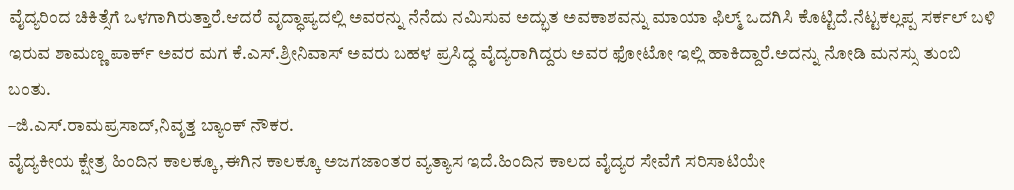ವೈದ್ಯರಿಂದ ಚಿಕಿತ್ಸೆಗೆ ಒಳಗಾಗಿರುತ್ತಾರೆ.ಆದರೆ ವೃದ್ಧಾಪ್ಯದಲ್ಲಿ ಅವರನ್ನು ನೆನೆದು ನಮಿಸುವ ಅದ್ಭುತ ಅವಕಾಶವನ್ನು ಮಾಯಾ ಫಿಲ್ಮ್ ಒದಗಿಸಿ ಕೊಟ್ಟಿದೆ.ನೆಟ್ಟಕಲ್ಲಪ್ಪ ಸರ್ಕಲ್ ಬಳಿ ಇರುವ ಶಾಮಣ್ಣ ಪಾರ್ಕ್ ಅವರ ಮಗ ಕೆ.ಎಸ್.ಶ್ರೀನಿವಾಸ್ ಅವರು ಬಹಳ ಪ್ರಸಿದ್ಧ ವೈದ್ಯರಾಗಿದ್ದರು ಅವರ ಫೋಟೋ ಇಲ್ಲಿ ಹಾಕಿದ್ದಾರೆ.ಅದನ್ನು ನೋಡಿ ಮನಸ್ಸು ತುಂಬಿ ಬಂತು.
–ಜಿ.ಎಸ್.ರಾಮಪ್ರಸಾದ್,ನಿವೃತ್ತ ಬ್ಯಾಂಕ್ ನೌಕರ.
ವೈದ್ಯಕೀಯ ಕ್ಷೇತ್ರ ಹಿಂದಿನ ಕಾಲಕ್ಕೂ,ಈಗಿನ ಕಾಲಕ್ಕೂ ಅಜಗಜಾಂತರ ವ್ಯತ್ಯಾಸ ಇದೆ.ಹಿಂದಿನ ಕಾಲದ ವೈದ್ಯರ ಸೇವೆಗೆ ಸರಿಸಾಟಿಯೇ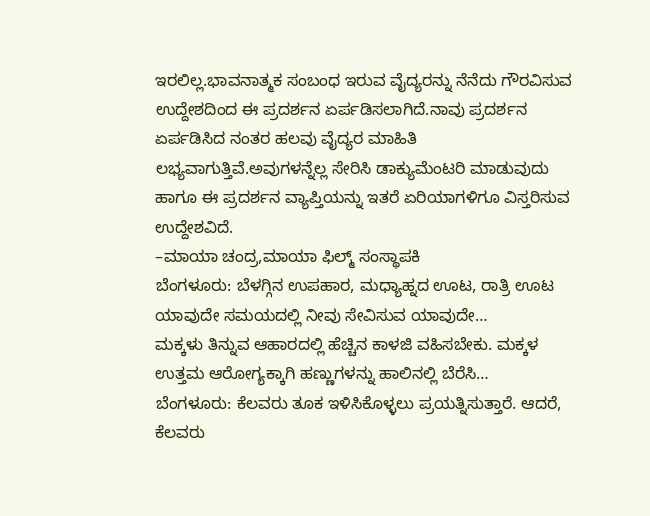ಇರಲಿಲ್ಲ.ಭಾವನಾತ್ಮಕ ಸಂಬಂಧ ಇರುವ ವೈದ್ಯರನ್ನು ನೆನೆದು ಗೌರವಿಸುವ ಉದ್ದೇಶದಿಂದ ಈ ಪ್ರದರ್ಶನ ಏರ್ಪಡಿಸಲಾಗಿದೆ.ನಾವು ಪ್ರದರ್ಶನ ಏರ್ಪಡಿಸಿದ ನಂತರ ಹಲವು ವೈದ್ಯರ ಮಾಹಿತಿ ಲಭ್ಯವಾಗುತ್ತಿವೆ.ಅವುಗಳನ್ನೆಲ್ಲ ಸೇರಿಸಿ ಡಾಕ್ಯುಮೆಂಟರಿ ಮಾಡುವುದು ಹಾಗೂ ಈ ಪ್ರದರ್ಶನ ವ್ಯಾಪ್ತಿಯನ್ನು ಇತರೆ ಏರಿಯಾಗಳಿಗೂ ವಿಸ್ತರಿಸುವ ಉದ್ದೇಶವಿದೆ.
–ಮಾಯಾ ಚಂದ್ರ,ಮಾಯಾ ಫಿಲ್ಮ್ ಸಂಸ್ಥಾಪಕಿ
ಬೆಂಗಳೂರು: ಬೆಳಗ್ಗಿನ ಉಪಹಾರ, ಮಧ್ಯಾಹ್ನದ ಊಟ, ರಾತ್ರಿ ಊಟ ಯಾವುದೇ ಸಮಯದಲ್ಲಿ ನೀವು ಸೇವಿಸುವ ಯಾವುದೇ…
ಮಕ್ಕಳು ತಿನ್ನುವ ಆಹಾರದಲ್ಲಿ ಹೆಚ್ಚಿನ ಕಾಳಜಿ ವಹಿಸಬೇಕು. ಮಕ್ಕಳ ಉತ್ತಮ ಆರೋಗ್ಯಕ್ಕಾಗಿ ಹಣ್ಣುಗಳನ್ನು ಹಾಲಿನಲ್ಲಿ ಬೆರೆಸಿ…
ಬೆಂಗಳೂರು: ಕೆಲವರು ತೂಕ ಇಳಿಸಿಕೊಳ್ಳಲು ಪ್ರಯತ್ನಿಸುತ್ತಾರೆ. ಆದರೆ, ಕೆಲವರು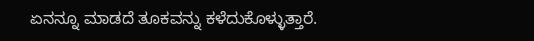ಏನನ್ನೂ ಮಾಡದೆ ತೂಕವನ್ನು ಕಳೆದುಕೊಳ್ಳುತ್ತಾರೆ.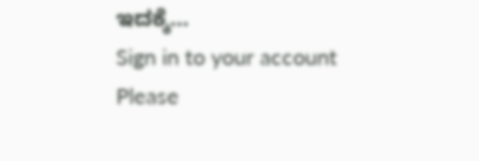ಇದಕ್ಕೆ…
Sign in to your account
Please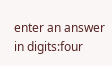enter an answer in digits:four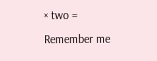× two =
Remember me